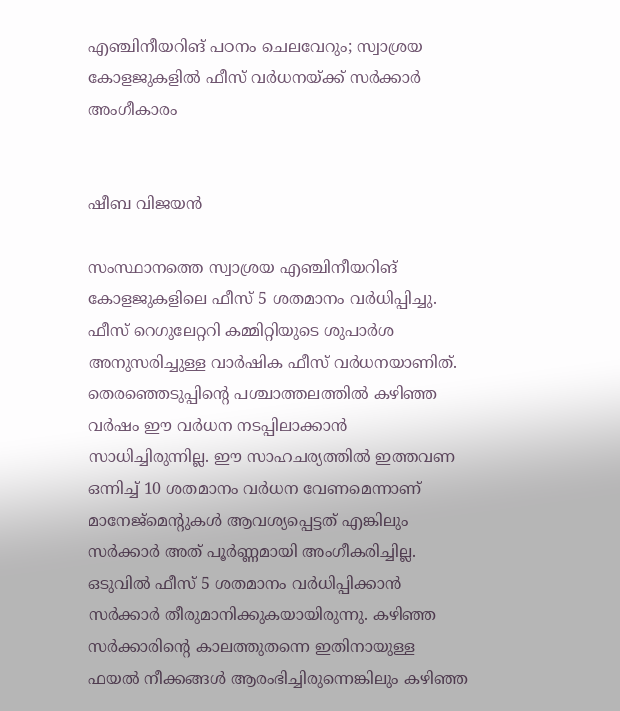എഞ്ചിനീയറിങ് പഠനം ചെലവേറും; സ്വാശ്രയ കോളജുകളിൽ ഫീസ് വർധനയ്ക്ക് സർക്കാർ അംഗീകാരം


ഷീബ വിജയൻ

സംസ്ഥാനത്തെ സ്വാശ്രയ എഞ്ചിനീയറിങ് കോളജുകളിലെ ഫീസ് 5 ശതമാനം വർധിപ്പിച്ചു. ഫീസ് റെഗുലേറ്ററി കമ്മിറ്റിയുടെ ശുപാർശ അനുസരിച്ചുള്ള വാർഷിക ഫീസ് വർധനയാണിത്. തെരഞ്ഞെടുപ്പിന്റെ പശ്ചാത്തലത്തിൽ കഴിഞ്ഞ വർഷം ഈ വർധന നടപ്പിലാക്കാൻ സാധിച്ചിരുന്നില്ല. ഈ സാഹചര്യത്തിൽ ഇത്തവണ ഒന്നിച്ച് 10 ശതമാനം വർധന വേണമെന്നാണ് മാനേജ്മെന്റുകൾ ആവശ്യപ്പെട്ടത് എങ്കിലും സർക്കാർ അത് പൂർണ്ണമായി അംഗീകരിച്ചില്ല. ഒടുവിൽ ഫീസ് 5 ശതമാനം വർധിപ്പിക്കാൻ സർക്കാർ തീരുമാനിക്കുകയായിരുന്നു. കഴിഞ്ഞ സർക്കാരിന്റെ കാലത്തുതന്നെ ഇതിനായുള്ള ഫയൽ നീക്കങ്ങൾ ആരംഭിച്ചിരുന്നെങ്കിലും കഴിഞ്ഞ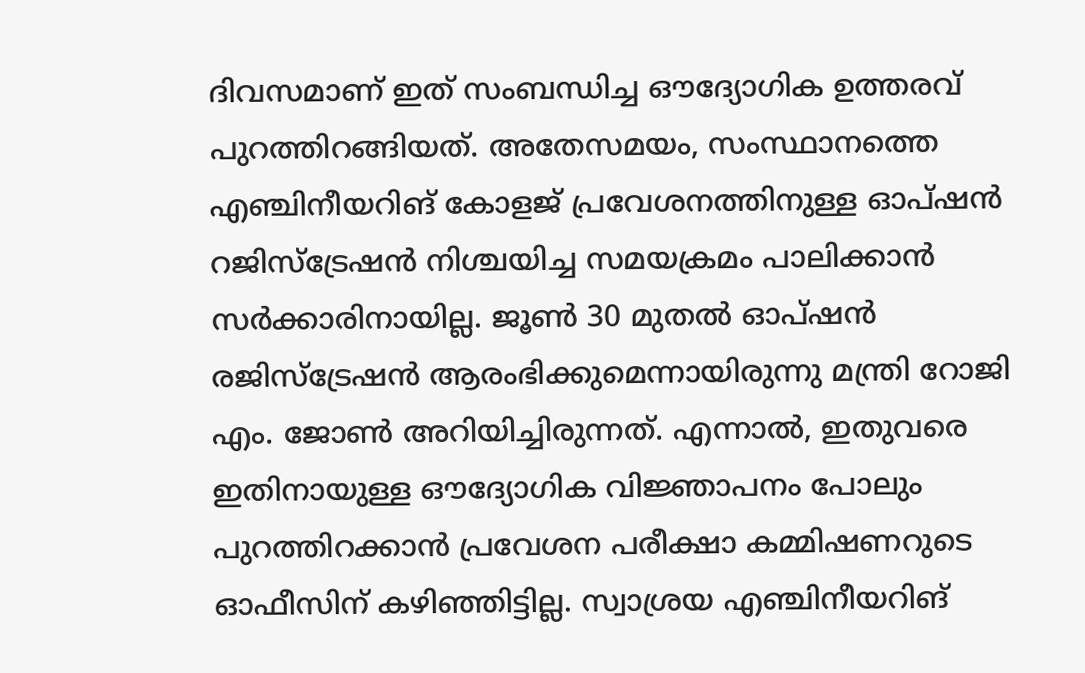ദിവസമാണ് ഇത് സംബന്ധിച്ച ഔദ്യോഗിക ഉത്തരവ് പുറത്തിറങ്ങിയത്. അതേസമയം, സംസ്ഥാനത്തെ എഞ്ചിനീയറിങ് കോളജ് പ്രവേശനത്തിനുള്ള ഓപ്ഷൻ റജിസ്ട്രേഷൻ നിശ്ചയിച്ച സമയക്രമം പാലിക്കാൻ സർക്കാരിനായില്ല. ജൂൺ 30 മുതൽ ഓപ്ഷൻ രജിസ്ട്രേഷൻ ആരംഭിക്കുമെന്നായിരുന്നു മന്ത്രി റോജി എം. ജോൺ അറിയിച്ചിരുന്നത്. എന്നാൽ, ഇതുവരെ ഇതിനായുള്ള ഔദ്യോഗിക വിജ്ഞാപനം പോലും പുറത്തിറക്കാൻ പ്രവേശന പരീക്ഷാ കമ്മിഷണറുടെ ഓഫീസിന് കഴിഞ്ഞിട്ടില്ല. സ്വാശ്രയ എഞ്ചിനീയറിങ്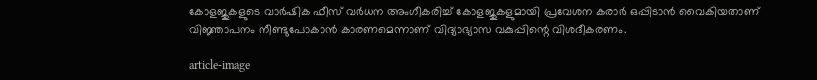കോളജുകളുടെ വാർഷിക ഫീസ് വർധന അംഗീകരിച്ച് കോളജുകളുമായി പ്രവേശന കരാർ ഒപ്പിടാൻ വൈകിയതാണ് വിജ്ഞാപനം നീണ്ടുപോകാൻ കാരണമെന്നാണ് വിദ്യാഭ്യാസ വകുപ്പിന്റെ വിശദീകരണം.

article-image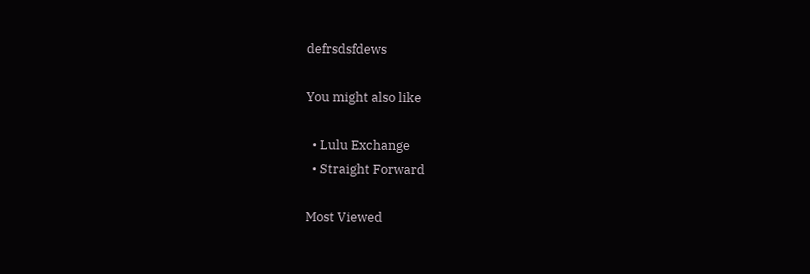defrsdsfdews

You might also like

  • Lulu Exchange
  • Straight Forward

Most Viewed